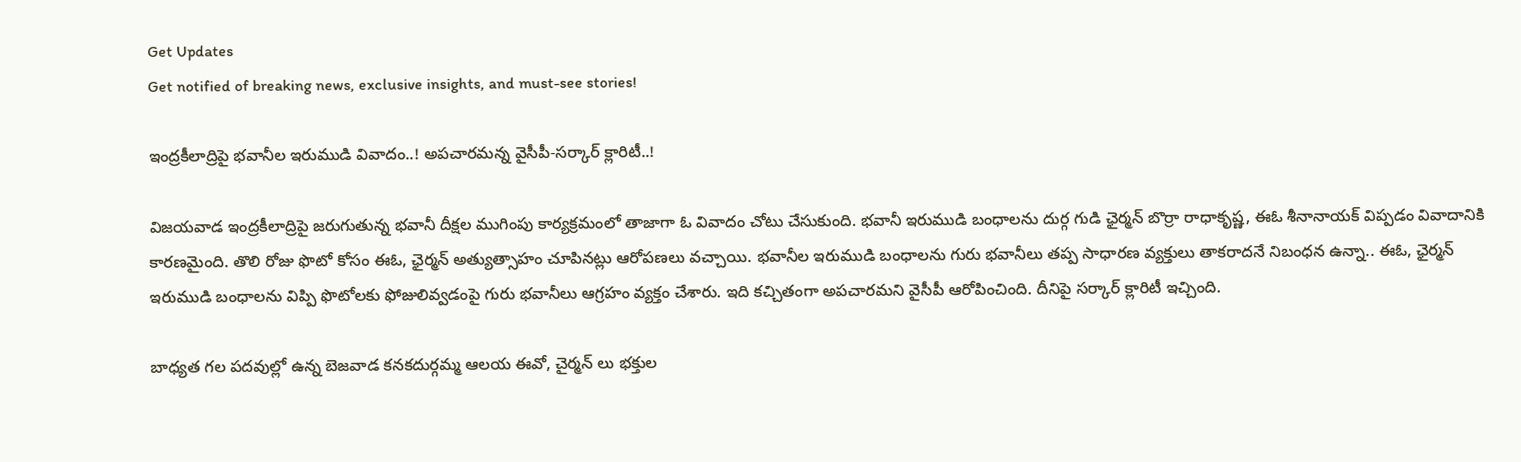Get Updates
Get notified of breaking news, exclusive insights, and must-see stories!

ఇంద్రకీలాద్రిపై భవానీల ఇరుముడి వివాదం..! అపచారమన్న వైసీపీ-సర్కార్ క్లారిటీ..!

విజయవాడ ఇంద్రకీలాద్రిపై జరుగుతున్న భవానీ దీక్షల ముగింపు కార్యక్రమంలో తాజాగా ఓ వివాదం చోటు చేసుకుంది. భవానీ ఇరుముడి బంధాలను దుర్గ గుడి ఛైర్మన్ బొర్రా రాధాకృష్ణ, ఈఓ శీనానాయక్ విప్పడం వివాదానికి కారణమైంది. తొలి రోజు ఫొటో కోసం ఈఓ, ఛైర్మన్ అత్యుత్సాహం చూపినట్లు ఆరోపణలు వచ్చాయి. భవానీల ఇరుముడి బంధాలను గురు భవానీలు తప్ప సాధారణ వ్యక్తులు తాకరాదనే నిబంధన ఉన్నా.. ఈఓ, ఛైర్మన్ ఇరుముడి బంధాలను విప్పి ఫొటోలకు ఫోజులివ్వడంపై గురు భవానీలు ఆగ్రహం వ్యక్తం చేశారు. ఇది కచ్చితంగా అపచారమని వైసీపీ ఆరోపించింది. దీనిపై సర్కార్ క్లారిటీ ఇచ్చింది.

బాధ్య‌త గ‌ల ప‌ద‌వుల్లో ఉన్న బెజవాడ కనకదుర్గమ్మ ఆల‌య ఈవో, చైర్మ‌న్ లు భక్తుల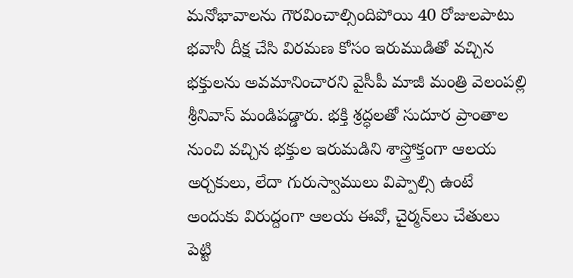మ‌నోభావాల‌ను గౌర‌వించాల్సిందిపోయి 40 రోజులపాటు భ‌వానీ దీక్ష చేసి విర‌మ‌ణ కోసం ఇరుముడితో వ‌చ్చిన భ‌క్తుల‌ను అవ‌మానించారని వైసీపీ మాజీ మంత్రి వెలంప‌ల్లి శ్రీనివాస్ మండిపడ్డారు. భ‌క్తి శ్ర‌ద్ధ‌ల‌తో సుదూర ప్రాంతాల నుంచి వ‌చ్చిన భ‌క్తుల ఇరుమ‌డిని శాస్త్రోక్తంగా ఆల‌య అర్చ‌కులు, లేదా గురుస్వాములు విప్పాల్సి ఉంటే అందుకు విరుద్దంగా ఆల‌య ఈవో, చైర్మ‌న్‌లు చేతులు పెట్టి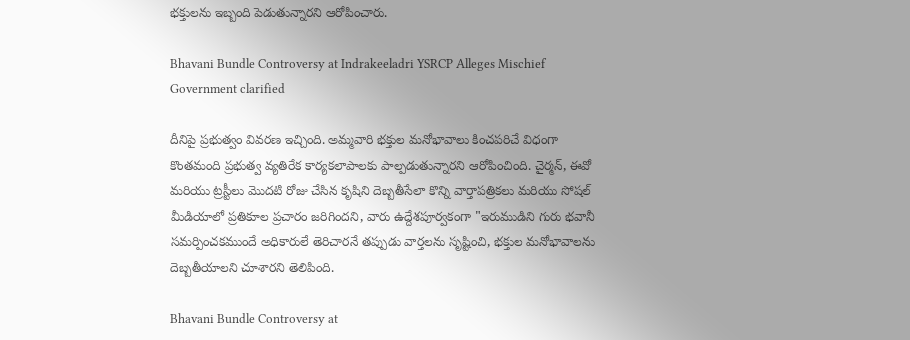భ‌క్తుల‌ను ఇబ్బంది పెడుతున్నార‌ని ఆరోపించారు.

Bhavani Bundle Controversy at Indrakeeladri YSRCP Alleges Mischief Government clarified

దీనిపై ప్రభుత్వం వివరణ ఇచ్చింది. అమ్మవారి భక్తుల మనోభావాలు కించపరిచే విధంగా కొంతమంది ప్రభుత్వ వ్యతిరేక కార్యకలాపాలకు పాల్పడుతున్నారని ఆరోపించింది. చైర్మన్, ఈవో మరియు ట్రస్టీలు మొదటి రోజు చేసిన కృషిని దెబ్బతీసేలా కొన్ని వార్తాపత్రికలు మరియు సోషల్ మీడియాలో ప్రతికూల ప్రచారం జరిగిందని, వారు ఉద్దేశపూర్వకంగా "ఇరుముడిని గురు భవానీ సమర్పించకముందే అధికారులే తెరిచారనే తప్పుడు వార్తలను సృష్టించి, భక్తుల మనోభావాలను దెబ్బతీయాలని చూశారని తెలిపింది.

Bhavani Bundle Controversy at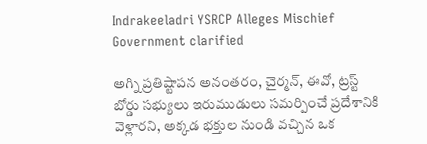Indrakeeladri YSRCP Alleges Mischief Government clarified

అగ్ని ప్రతిష్టాపన అనంతరం, చైర్మన్, ఈవో, ట్రస్ట్ బోర్డు సభ్యులు ఇరుముడులు సమర్పించే ప్రదేశానికి వెళ్లారని, అక్కడ భక్తుల నుండి వచ్చిన ఒక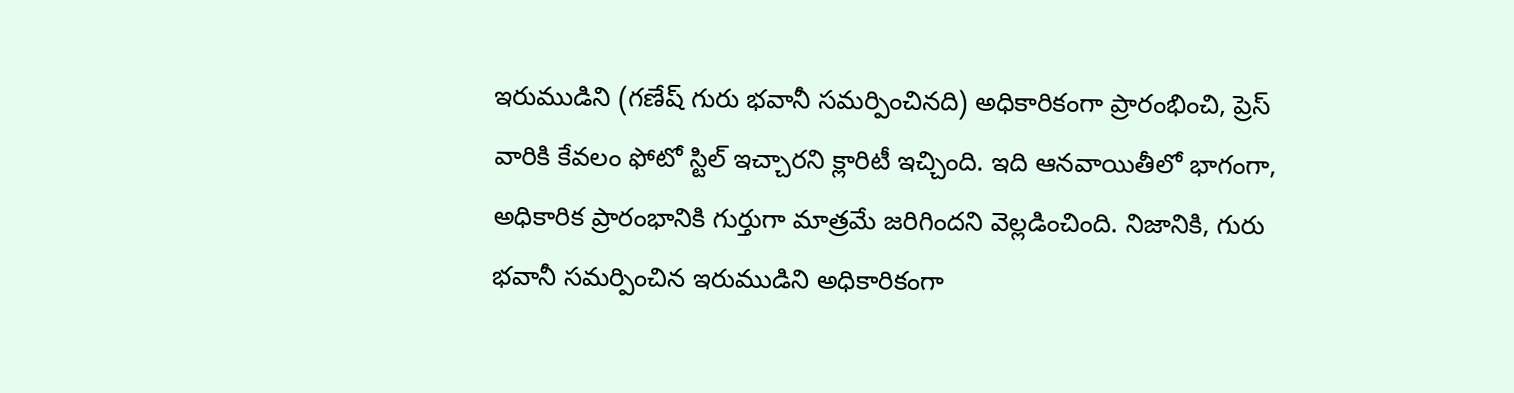ఇరుముడిని (గణేష్ గురు భవానీ సమర్పించినది) అధికారికంగా ప్రారంభించి, ప్రెస్ వారికి కేవలం ఫోటో స్టిల్ ఇచ్చారని క్లారిటీ ఇచ్చింది. ఇది ఆనవాయితీలో భాగంగా, అధికారిక ప్రారంభానికి గుర్తుగా మాత్రమే జరిగిందని వెల్లడించింది. నిజానికి, గురు భవానీ సమర్పించిన ఇరుముడిని అధికారికంగా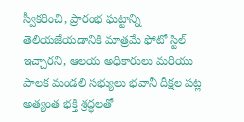స్వీకరించి, ప్రారంభ ఘట్టాన్ని తెలియజేయడానికి మాత్రమే ఫోటో స్టిల్ ఇచ్చారని, ఆలయ అధికారులు మరియు పాలక మండలి సభ్యులు భవానీ దీక్షల పట్ల అత్యంత భక్తి శ్రద్ధలతో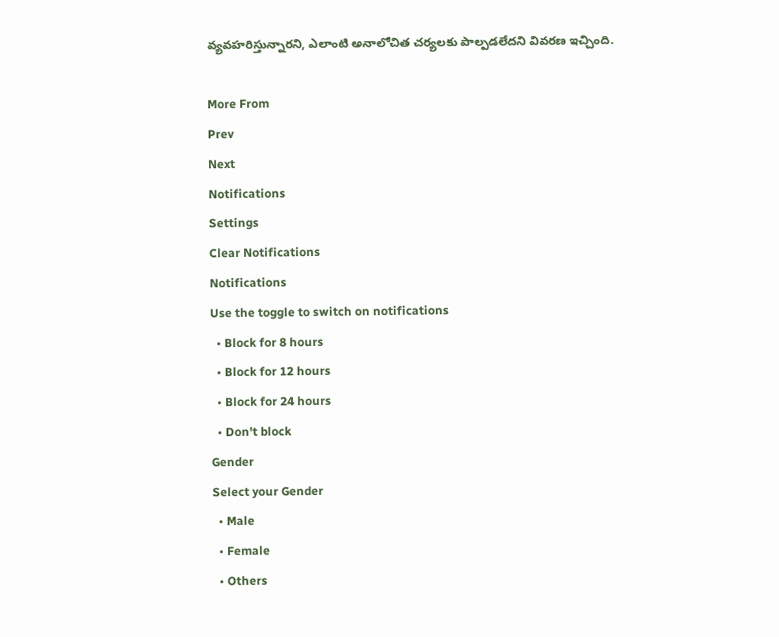వ్యవహరిస్తున్నారని, ఎలాంటి అనాలోచిత చర్యలకు పాల్పడలేదని వివరణ ఇచ్చింది.

More From
Prev
Next
Notifications
Settings
Clear Notifications
Notifications
Use the toggle to switch on notifications
  • Block for 8 hours
  • Block for 12 hours
  • Block for 24 hours
  • Don't block
Gender
Select your Gender
  • Male
  • Female
  • Others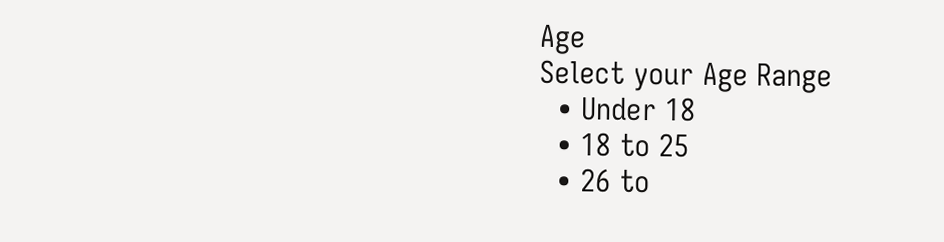Age
Select your Age Range
  • Under 18
  • 18 to 25
  • 26 to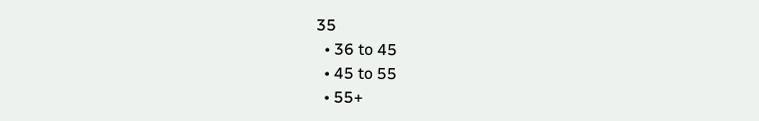35
  • 36 to 45
  • 45 to 55
  • 55+